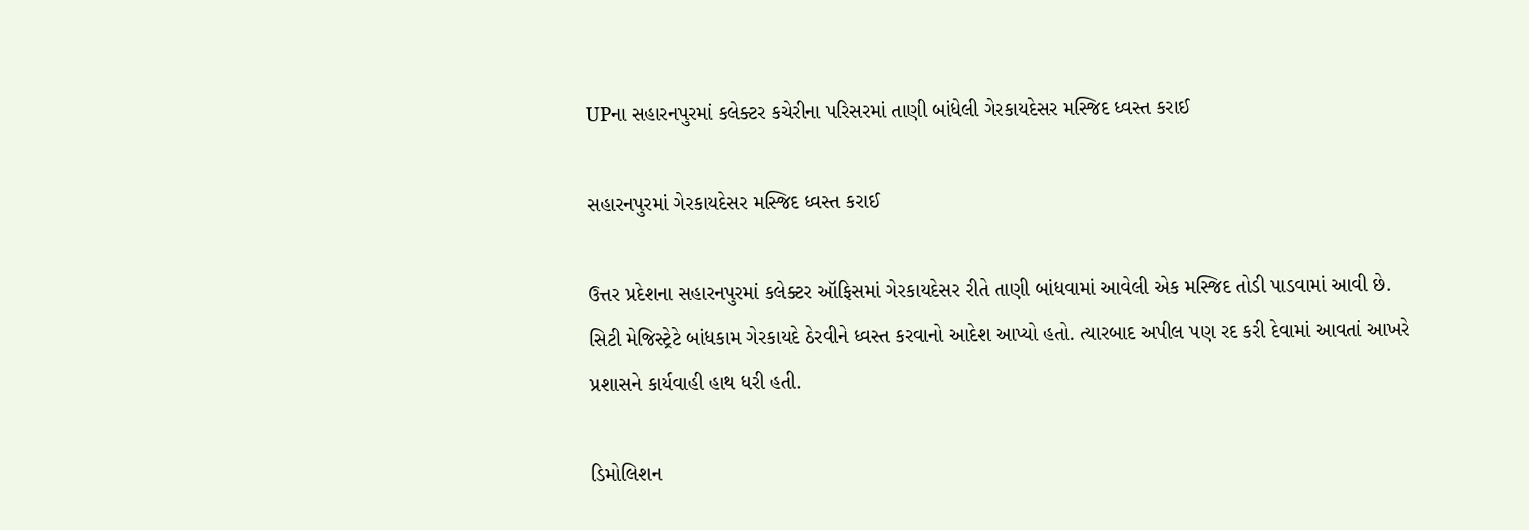UPના સહારનપુરમાં કલેક્ટર કચેરીના પરિસરમાં તાણી બાંધેલી ગેરકાયદેસર મસ્જિદ ધ્વસ્ત કરાઈ

સહારનપુરમાં ગેરકાયદેસર મસ્જિદ ધ્વસ્ત કરાઈ

ઉત્તર પ્રદેશના સહારનપુરમાં કલેક્ટર ઑફિસમાં ગેરકાયદેસર રીતે તાણી બાંધવામાં આવેલી એક મસ્જિદ તોડી પાડવામાં આવી છે. સિટી મેજિસ્ટ્રેટે બાંધકામ ગેરકાયદે ઠેરવીને ધ્વસ્ત કરવાનો આદેશ આપ્યો હતો. ત્યારબાદ અપીલ પણ રદ કરી દેવામાં આવતાં આખરે પ્રશાસને કાર્યવાહી હાથ ધરી હતી.

ડિમોલિશન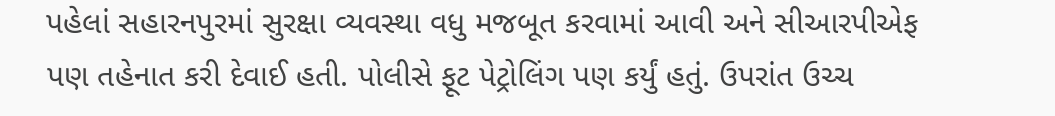પહેલાં સહારનપુરમાં સુરક્ષા વ્યવસ્થા વધુ મજબૂત કરવામાં આવી અને સીઆરપીએફ પણ તહેનાત કરી દેવાઈ હતી. પોલીસે ફૂટ પેટ્રોલિંગ પણ કર્યું હતું. ઉપરાંત ઉચ્ચ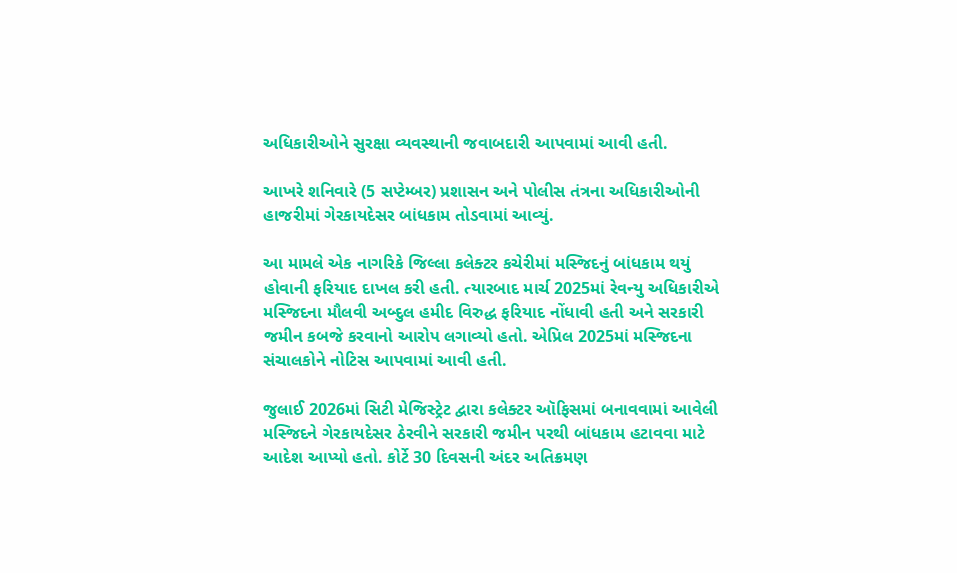અધિકારીઓને સુરક્ષા વ્યવસ્થાની જવાબદારી આપવામાં આવી હતી.

આખરે શનિવારે (5 સપ્ટેમ્બર) પ્રશાસન અને પોલીસ તંત્રના અધિકારીઓની હાજરીમાં ગેરકાયદેસર બાંધકામ તોડવામાં આવ્યું.

આ મામલે એક નાગરિકે જિલ્લા કલેક્ટર કચેરીમાં મસ્જિદનું બાંધકામ થયું હોવાની ફરિયાદ દાખલ કરી હતી. ત્યારબાદ માર્ચ 2025માં રેવન્યુ અધિકારીએ મસ્જિદના મૌલવી અબ્દુલ હમીદ વિરુદ્ધ ફરિયાદ નોંધાવી હતી અને સરકારી જમીન કબજે કરવાનો આરોપ લગાવ્યો હતો. એપ્રિલ 2025માં મસ્જિદના સંચાલકોને નોટિસ આપવામાં આવી હતી.

જુલાઈ 2026માં સિટી મેજિસ્ટ્રેટ દ્વારા કલેક્ટર ઑફિસમાં બનાવવામાં આવેલી મસ્જિદને ગેરકાયદેસર ઠેરવીને સરકારી જમીન પરથી બાંધકામ હટાવવા માટે આદેશ આપ્યો હતો. કોર્ટે 30 દિવસની અંદર અતિક્રમણ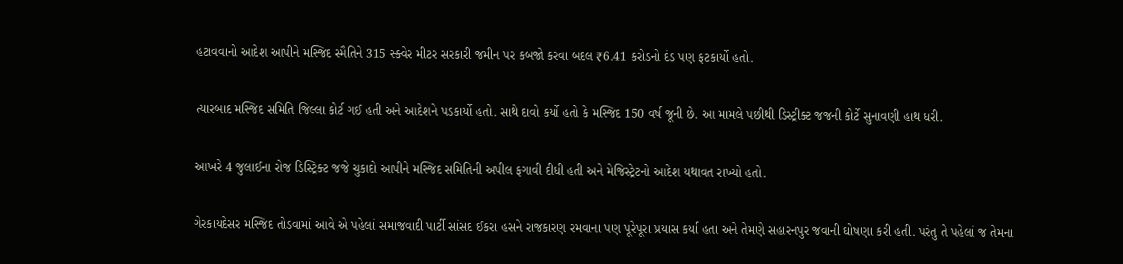હટાવવાનો આદેશ આપીને મસ્જિદ સ્મૈતિને 315 સ્ક્વેર મીટર સરકારી જમીન પર કબજો કરવા બદલ ₹6.41 કરોડનો દંડ પણ ફટકાર્યો હતો.

ત્યારબાદ મસ્જિદ સમિતિ જિલ્લા કોર્ટ ગઈ હતી અને આદેશને પડકાર્યો હતો. સાથે દાવો કર્યો હતો કે મસ્જિદ 150 વર્ષ જૂની છે. આ મામલે પછીથી ડિસ્ટ્રીક્ટ જજની કોર્ટે સુનાવણી હાથ ધરી.

આખરે 4 જુલાઈના રોજ ડિસ્ટ્રિક્ટ જજે ચુકાદો આપીને મસ્જિદ સમિતિની અપીલ ફગાવી દીધી હતી અને મેજિસ્ટ્રેટનો આદેશ યથાવત રાખ્યો હતો.

ગેરકાયદેસર મસ્જિદ તોડવામાં આવે એ પહેલાં સમાજવાદી પાર્ટી સાંસદ ઈકરા હસને રાજકારણ રમવાના પણ પૂરેપૂરા પ્રયાસ કર્યા હતા અને તેમણે સહારનપુર જવાની ઘોષણા કરી હતી. પરંતુ તે પહેલાં જ તેમના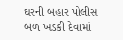ઘરની બહાર પોલીસ બળ ખડકી દેવામાં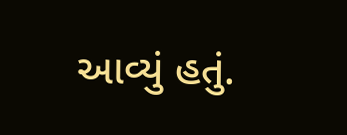આવ્યું હતું.